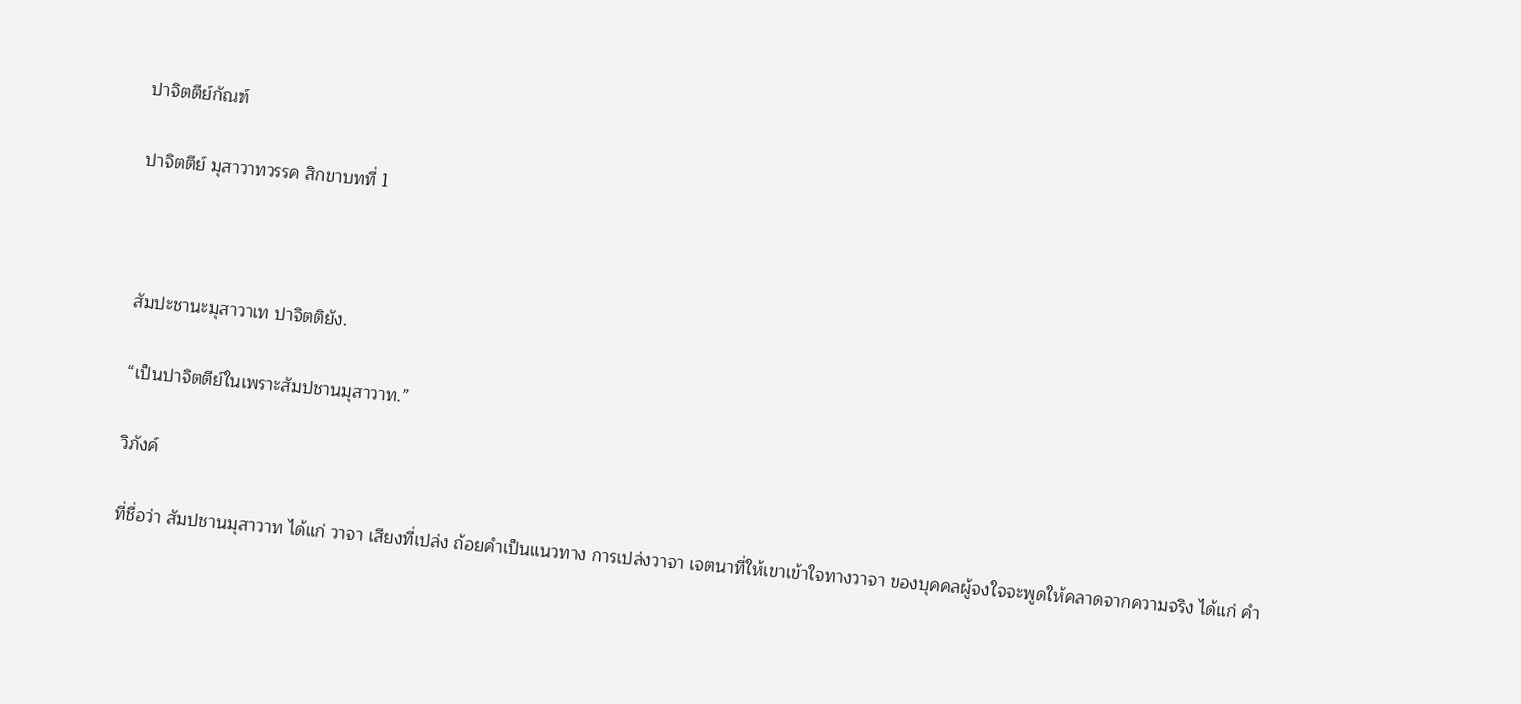ปาจิตตีย์กัณฑ์

ปาจิตตีย์ มุสาวาทวรรค สิกขาบทที่ 1



สัมปะชานะมุสาวาเท ปาจิตติยัง.

“เป็นปาจิตตีย์ในเพราะสัมปชานมุสาวาท.”

วิภังค์

ที่ชื่อว่า สัมปชานมุสาวาท ได้แก่ วาจา เสียงที่เปล่ง ถ้อยคำเป็นแนวทาง การเปล่งวาจา เจตนาที่ให้เขาเข้าใจทางวาจา ของบุคคลผู้จงใจจะพูดให้คลาดจากความจริง ได้แก่ คำ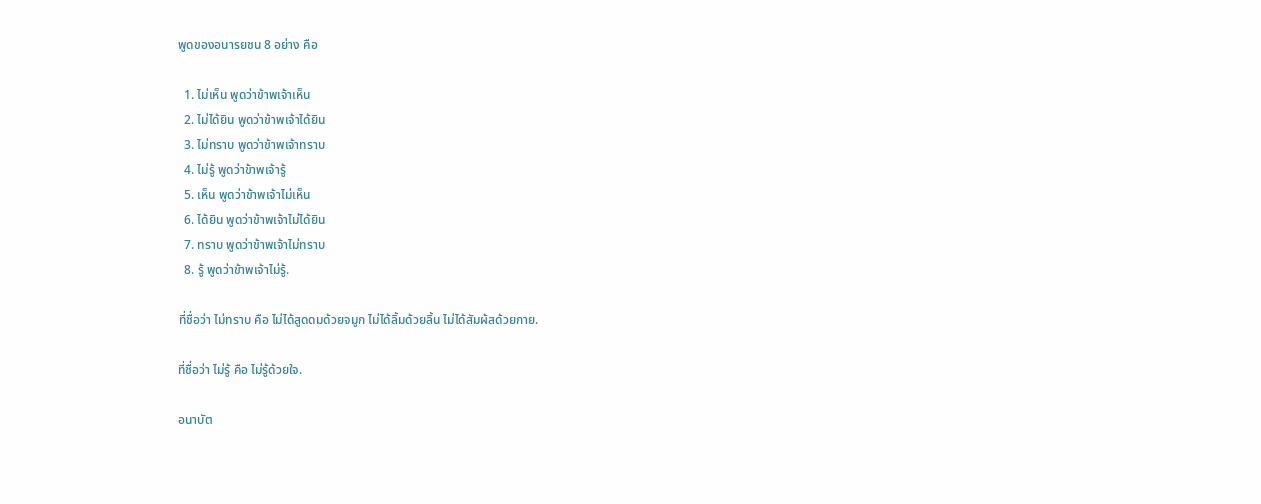พูดของอนารยชน 8 อย่าง คือ

  1. ไม่เห็น พูดว่าข้าพเจ้าเห็น
  2. ไม่ได้ยิน พูดว่าข้าพเจ้าได้ยิน
  3. ไม่ทราบ พูดว่าข้าพเจ้าทราบ
  4. ไม่รู้ พูดว่าข้าพเจ้ารู้
  5. เห็น พูดว่าข้าพเจ้าไม่เห็น
  6. ได้ยิน พูดว่าข้าพเจ้าไม่ได้ยิน
  7. ทราบ พูดว่าข้าพเจ้าไม่ทราบ
  8. รู้ พูดว่าข้าพเจ้าไม่รู้.

ที่ชื่อว่า ไม่ทราบ คือ ไม่ได้สูดดมด้วยจมูก ไม่ได้ลิ้มด้วยลิ้น ไม่ได้สัมผ้สด้วยกาย.

ที่ชื่อว่า ไม่รู้ คือ ไม่รู้ด้วยใจ.

อนาบัต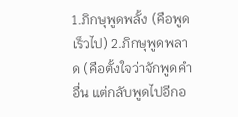1.ภิกษุพูดพลั้ง (คือพูดเร็วไป) 2.ภิกษุพูดพลาด (คือตั้งใจว่าจักพูดคำอื่น แต่กลับพูดไปอีกอ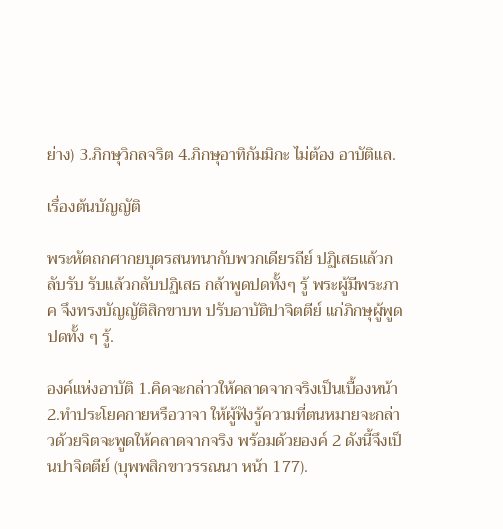ย่าง) 3.ภิกษุวิกลจริต 4.ภิกษุอาทิกัมมิกะ ไม่ต้อง อาบัติแล.

เรื่องต้นบัญญัติ

พระหัตถกศากยบุตรสนทนากับพวกเดียรถีย์ ปฏิเสธแล้วกลับรับ รับแล้วกลับปฏิเสธ กล้าพูดปดทั้งๆ รู้ พระผู้มีพระภาค จึงทรงบัญญัติสิกขาบท ปรับอาบัติปาจิตตีย์ แก่ภิกษุผู้พูดปดทั้ง ๆ รู้.

องค์แห่งอาบัติ 1.คิดจะกล่าวให้คลาดจากจริงเป็นเบื้องหน้า 2.ทำประโยคกายหรือวาจา ให้ผู้ฟังรู้ความที่ตนหมายจะกล่าวด้วยจิตจะพูดให้คลาดจากจริง พร้อมด้วยองค์ 2 ดังนี้จึงเป็นปาจิตตีย์ (บุพพสิกขาวรรณนา หน้า 177).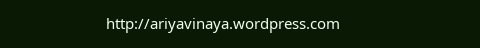http://ariyavinaya.wordpress.com